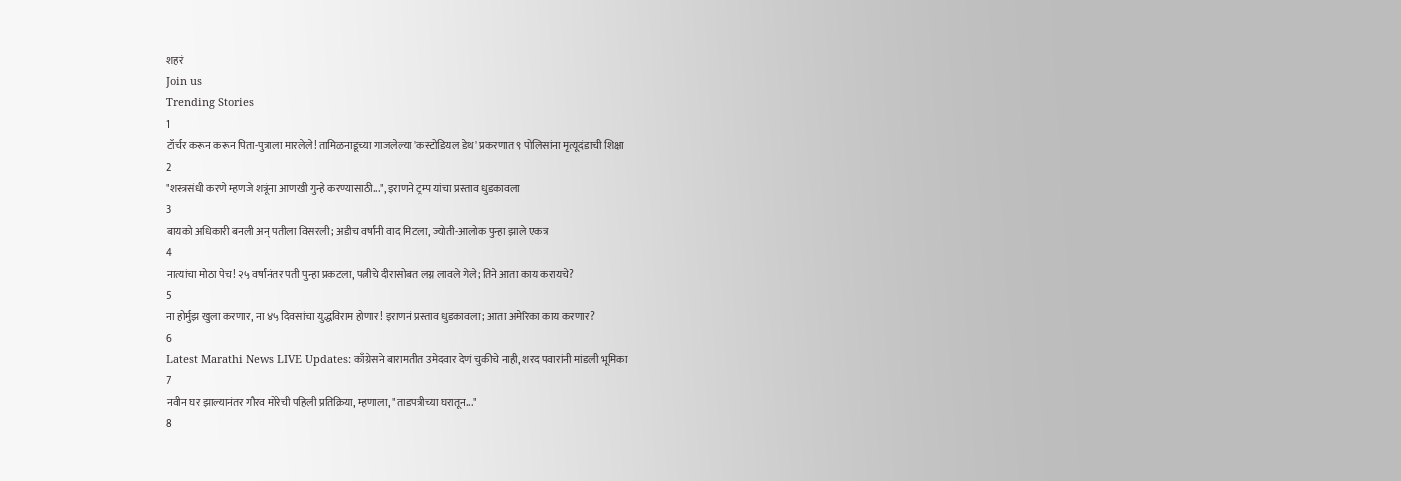शहरं
Join us
Trending Stories
1
टॉर्चर करून करून पिता-पुत्राला मारलेले! तामिळनाडूच्या गाजलेल्या 'कस्टोडियल डेथ' प्रकरणात ९ पोलिसांना मृत्यूदंडाची शिक्षा
2
"शस्त्रसंधी करणे म्हणजे शत्रूंना आणखी गुन्हे करण्यासाठी...", इराणने ट्रम्प यांचा प्रस्ताव धुडकावला
3
बायको अधिकारी बनली अन् पतीला विसरली; अडीच वर्षांनी वाद मिटला, ज्योती-आलोक पुन्हा झाले एकत्र
4
नात्यांचा मोठा पेच! २५ वर्षांनंतर पती पुन्हा प्रकटला, पत्नीचे दीरासोबत लग्न लावले गेले; तिने आता काय करायचे?
5
ना होर्मुझ खुला करणार, ना ४५ दिवसांचा युद्धविराम होणार! इराणनं प्रस्ताव धुडकावला; आता अमेरिका काय करणार?
6
Latest Marathi News LIVE Updates: काँग्रेसने बारामतीत उमेदवार देणं चुकीचे नाही, शरद पवारांनी मांडली भूमिका
7
नवीन घर झाल्यानंतर गौरव मोरेची पहिली प्रतिक्रिया, म्हणाला, "ताडपत्रीच्या घरातून..."
8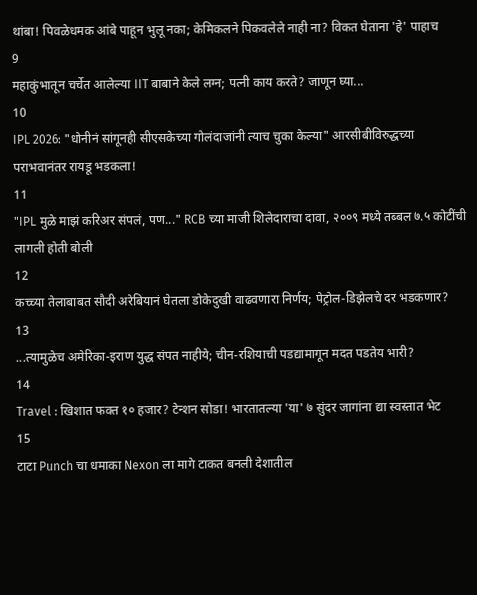थांबा! पिवळेधमक आंबे पाहून भुलू नका; केमिकलने पिकवलेले नाही ना? विकत घेताना 'हे' पाहाच
9
महाकुंभातून चर्चेत आलेल्या IIT बाबाने केले लग्न; पत्नी काय करते? जाणून घ्या...
10
IPL 2026: "धोनीनं सांगूनही सीएसकेच्या गोलंदाजांनी त्याच चुका केल्या" आरसीबीविरुद्धच्या पराभवानंतर रायडू भडकला!
11
"IPL मुळे माझं करिअर संपलं, पण..." RCB च्या माजी शिलेदाराचा दावा, २००९ मध्ये तब्बल ७.५ कोटींची लागली होती बोली
12
कच्च्या तेलाबाबत सौदी अरेबियानं घेतला डोकेदुखी वाढवणारा निर्णय; पेट्रोल-डिझेलचे दर भडकणार?
13
...त्यामुळेच अमेरिका-इराण युद्ध संपत नाहीये; चीन-रशियाची पडद्यामागून मदत पडतेय भारी?
14
Travel : खिशात फक्त १० हजार? टेन्शन सोडा! भारतातल्या 'या' ७ सुंदर जागांना द्या स्वस्तात भेट
15
टाटा Punch चा धमाका Nexon ला मागे टाकत बनली देशातील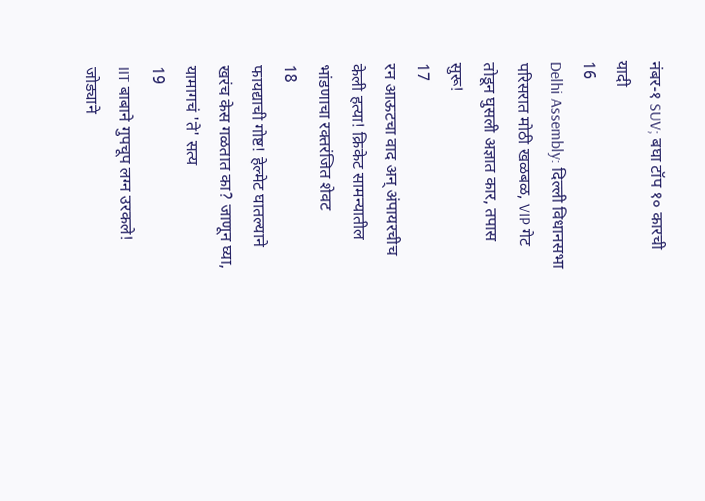नंबर-१ SUV; बघा टॉप १० कारची यादी
16
Delhi Assembly: दिल्ली विधानसभा परिसरात मोठी खळबळ, VIP गेट तोडून घुसली अज्ञात कार, तपास सुरू!
17
रन आऊटचा वाद अन् अंपायरचीच केली हत्या! क्रिकेट सामन्यातील भांडणाचा रक्तरंजित शेवट
18
फायद्याची गोष्ट! हेल्मेट घातल्याने खरंच केस गळतात का? जाणून घ्या, यामागचं 'ते' सत्य
19
IIT बाबाने गुपचूप लग्न उरकले! जोड्याने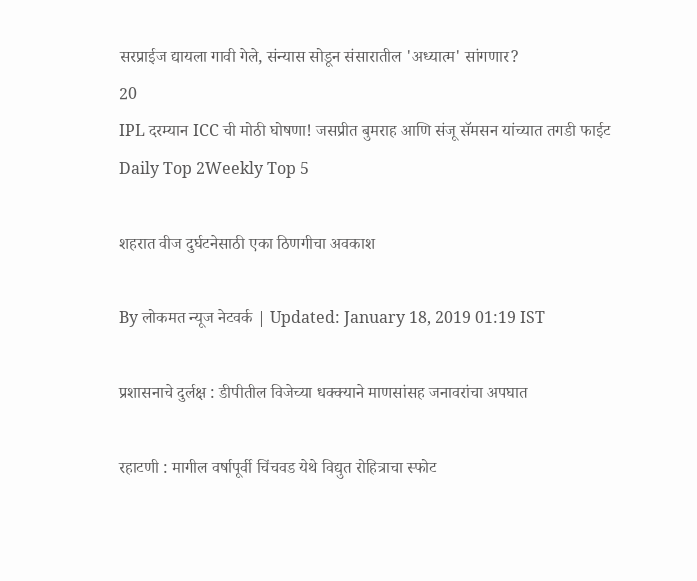सरप्राईज द्यायला गावी गेले, संन्यास सोडून संसारातील 'अध्यात्म' सांगणार?
20
IPL दरम्यान ICC ची मोठी घोषणा! जसप्रीत बुमराह आणि संजू सॅमसन यांच्यात तगडी फाईट
Daily Top 2Weekly Top 5

शहरात वीज दुर्घटनेसाठी एका ठिणगीचा अवकाश

By लोकमत न्यूज नेटवर्क | Updated: January 18, 2019 01:19 IST

प्रशासनाचे दुर्लक्ष : डीपीतील विजेच्या धक्क्याने माणसांसह जनावरांचा अपघात

रहाटणी : मागील वर्षापूर्वी चिंचवड येथे विद्युत रोहित्राचा स्फोट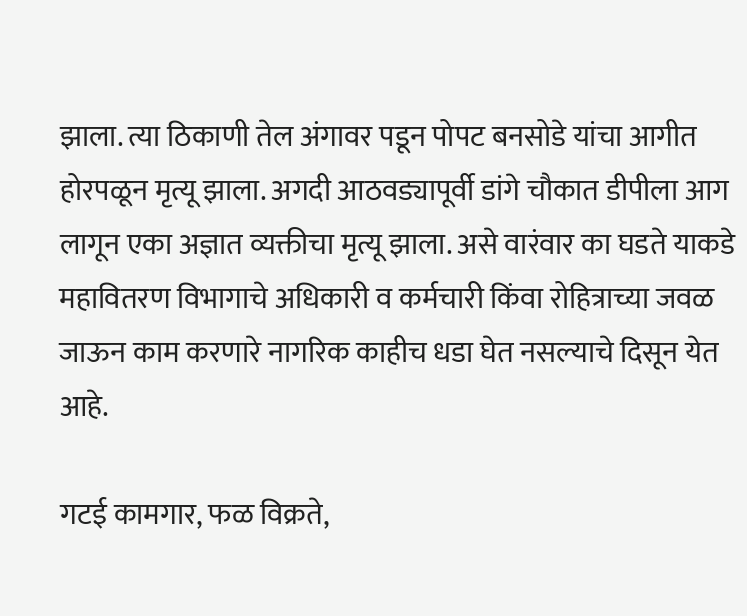झाला. त्या ठिकाणी तेल अंगावर पडून पोपट बनसोडे यांचा आगीत होरपळून मृत्यू झाला. अगदी आठवड्यापूर्वी डांगे चौकात डीपीला आग लागून एका अज्ञात व्यक्तीचा मृत्यू झाला. असे वारंवार का घडते याकडे महावितरण विभागाचे अधिकारी व कर्मचारी किंवा रोहित्राच्या जवळ जाऊन काम करणारे नागरिक काहीच धडा घेत नसल्याचे दिसून येत आहे.

गटई कामगार, फळ विक्रते,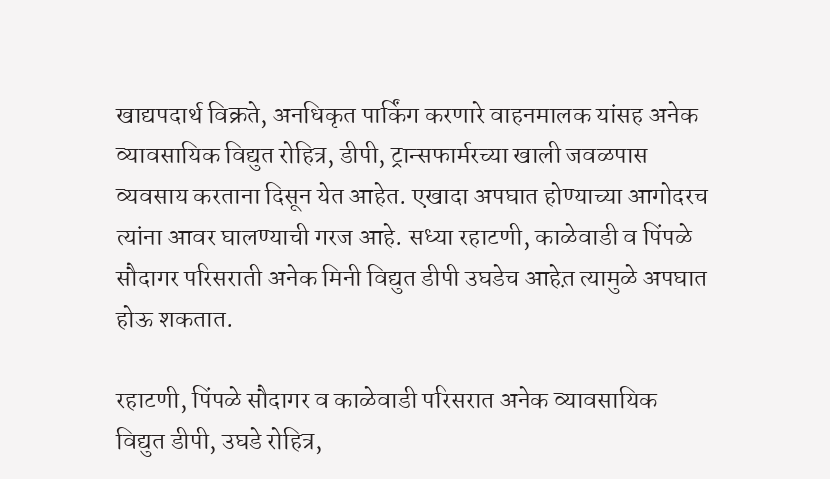खाद्यपदार्थ विक्रते, अनधिकृत पार्किंग करणारे वाहनमालक यांसह अनेक व्यावसायिक विद्युत रोहित्र, डीपी, ट्रान्सफार्मरच्या खाली जवळपास व्यवसाय करताना दिसून येत आहेत. एखादा अपघात होण्याच्या आगोदरच त्यांना आवर घालण्याची गरज आहे. सध्या रहाटणी, काळेवाडी व पिंपळे सौदागर परिसराती अनेक मिनी विद्युत डीपी उघडेच आहेत़ त्यामुळे अपघात होऊ शकतात.

रहाटणी, पिंपळे सौदागर व काळेवाडी परिसरात अनेक व्यावसायिक विद्युत डीपी, उघडे रोहित्र,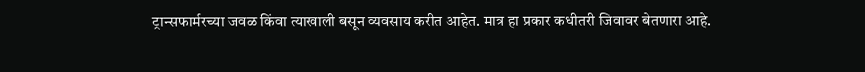ट्रान्सफार्मरच्या जवळ किंवा त्याखाली बसून व्यवसाय करीत आहेत. मात्र हा प्रकार कधीतरी जिवावर बेतणारा आहे.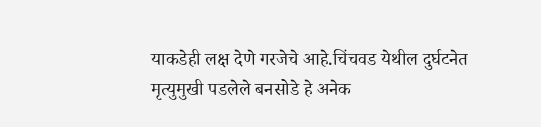याकडेही लक्ष देणे गरजेचे आहे.चिंचवड येथील दुर्घटनेत मृत्युमुखी पडलेले बनसोडे हे अनेक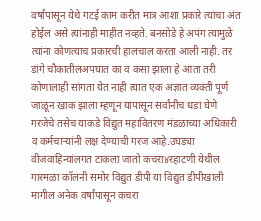वर्षांपासून येथे गटई काम करीत मात्र आशा प्रकारे त्यांचा अंत होईल असे त्यांनाही माहीत नव्हते. बनसोडे हे अपंग त्यामुळे त्यांना कोणत्याच प्रकारची हालचाल करता आली नाही. तर डांगे चौकातीलअपघात का व कसा झाला हे आता तरी कोणालाही सांगता येत नाही त्यात एक अज्ञात व्यक्ती पूर्ण जाळून खाक झाला म्हणून यापासून सर्वांनीच धडा घेणे गरजेचे तसेच याकडे विद्युत महावितरण मंडळाच्या अधिकारी व कर्मचाऱ्यांनी लक्ष देण्याची गरज आहे.उघड्या वीजवाहिन्यांलगत टाकला जातो कचरा४रहाटणी येथील गारमळा कॉलनी समोर विद्युत डीपी या विद्युत डीपीखाली मागील अनेक वर्षांपासून कचरा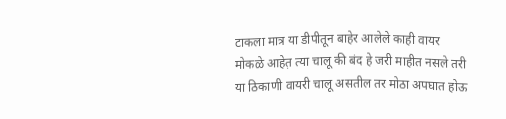टाकला मात्र या डीपीतून बाहेर आलेले काही वायर मोकळे आहेत़ त्या चालू की बंद हे जरी माहीत नसले तरी या ठिकाणी वायरी चालू असतील तर मोठा अपघात होऊ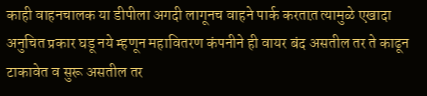काही वाहनचालक या डीपीला अगदी लागूनच वाहने पार्क करतात़ त्यामुळे एखादा अनुचित प्रकार घडू नये म्हणून महावितरण कंपनीने ही वायर बंद असतील तर ते काढून टाकावेत व सुरू असतील तर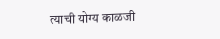त्याची योग्य काळजी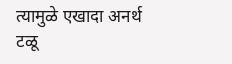त्यामुळे एखादा अनर्थ टळू